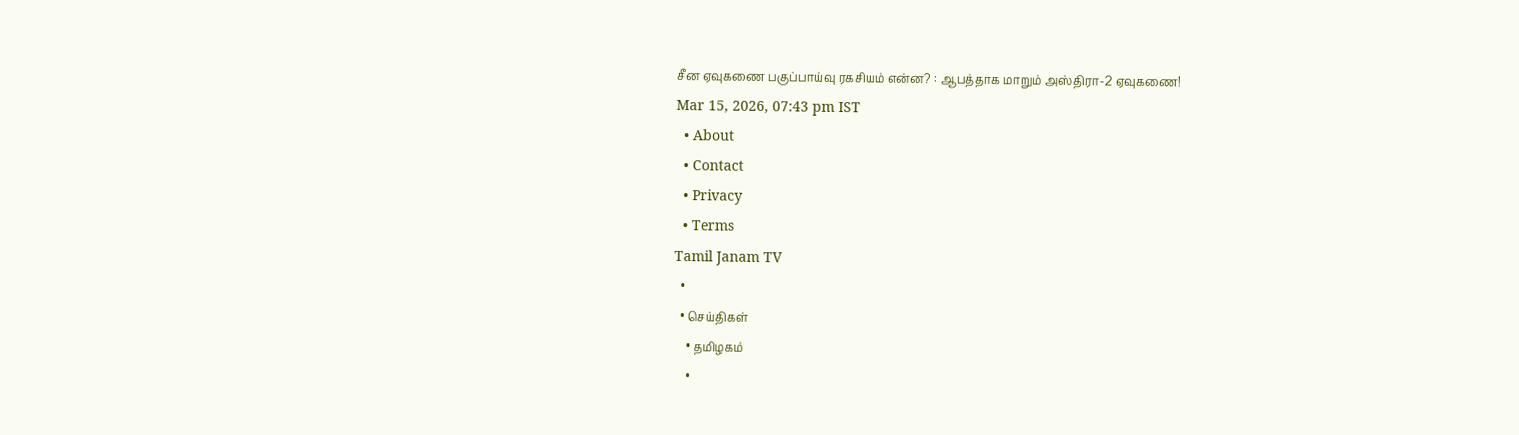சீன ஏவுகணை பகுப்பாய்வு ரகசியம் என்ன? : ஆபத்தாக மாறும் அஸ்திரா-2 ஏவுகணை!
Mar 15, 2026, 07:43 pm IST
  • About
  • Contact
  • Privacy
  • Terms
Tamil Janam TV
  •
  • செய்திகள்
    • தமிழகம்
    •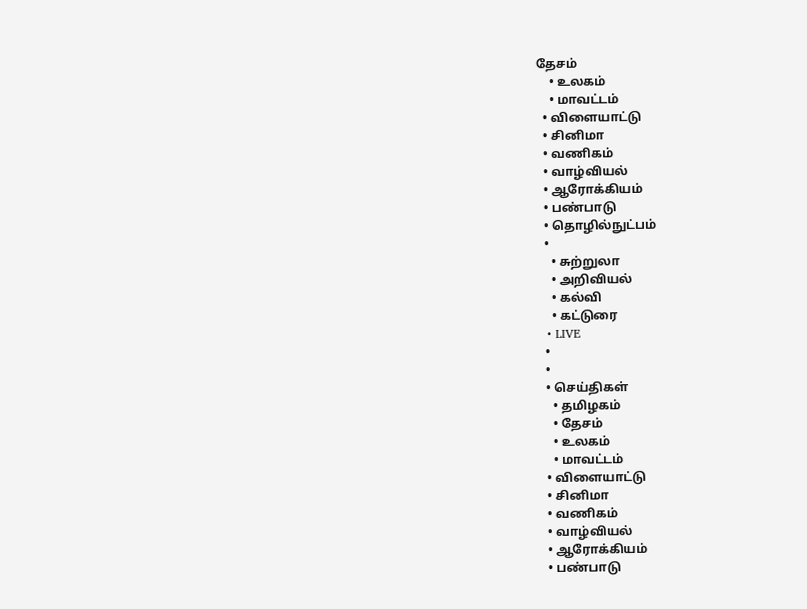தேசம்
    • உலகம்
    • மாவட்டம்
  • விளையாட்டு
  • சினிமா
  • வணிகம்
  • வாழ்வியல்
  • ஆரோக்கியம்
  • பண்பாடு
  • தொழில்நுட்பம்
  •
    • சுற்றுலா
    • அறிவியல்
    • கல்வி
    • கட்டுரை
  • LIVE
  •
  •
  • செய்திகள்
    • தமிழகம்
    • தேசம்
    • உலகம்
    • மாவட்டம்
  • விளையாட்டு
  • சினிமா
  • வணிகம்
  • வாழ்வியல்
  • ஆரோக்கியம்
  • பண்பாடு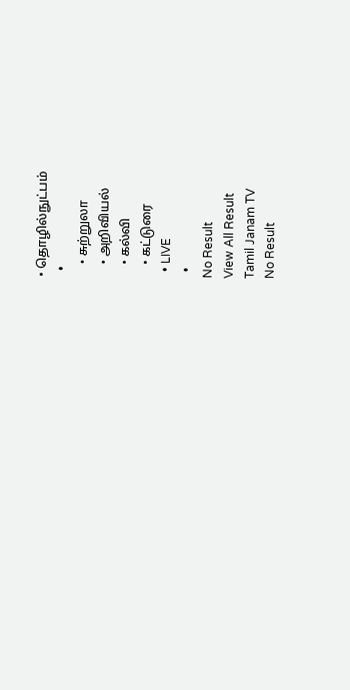• தொழில்நுட்பம்
  •
    • சுற்றுலா
    • அறிவியல்
    • கல்வி
    • கட்டுரை
  • LIVE
  •
No Result
View All Result
Tamil Janam TV
No Result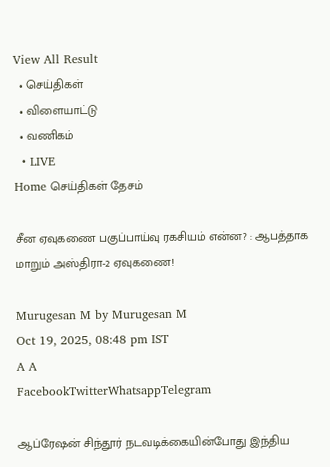View All Result
  • செய்திகள்
  • விளையாட்டு
  • வணிகம்
  • LIVE
Home செய்திகள் தேசம்

சீன ஏவுகணை பகுப்பாய்வு ரகசியம் என்ன? : ஆபத்தாக மாறும் அஸ்திரா-2 ஏவுகணை!

Murugesan M by Murugesan M
Oct 19, 2025, 08:48 pm IST
A A
FacebookTwitterWhatsappTelegram

ஆப்ரேஷன் சிந்தூர் நடவடிக்கையின்போது இந்திய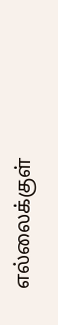எல்லைக்குள்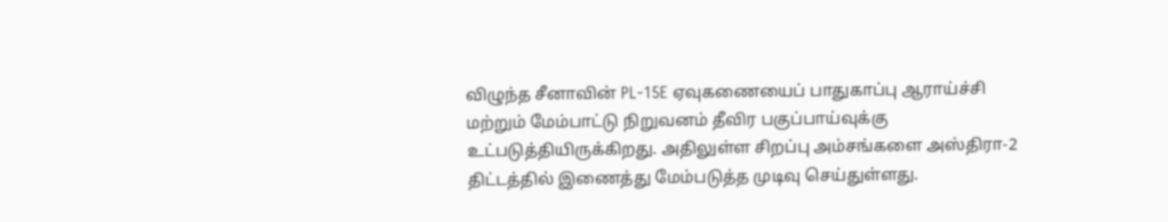விழுந்த சீனாவின் PL-15E ஏவுகணையைப் பாதுகாப்பு ஆராய்ச்சி மற்றும் மேம்பாட்டு நிறுவனம் தீவிர பகுப்பாய்வுக்கு உட்படுத்தியிருக்கிறது. அதிலுள்ள சிறப்பு அம்சங்களை அஸ்திரா-2 திட்டத்தில் இணைத்து மேம்படுத்த முடிவு செய்துள்ளது.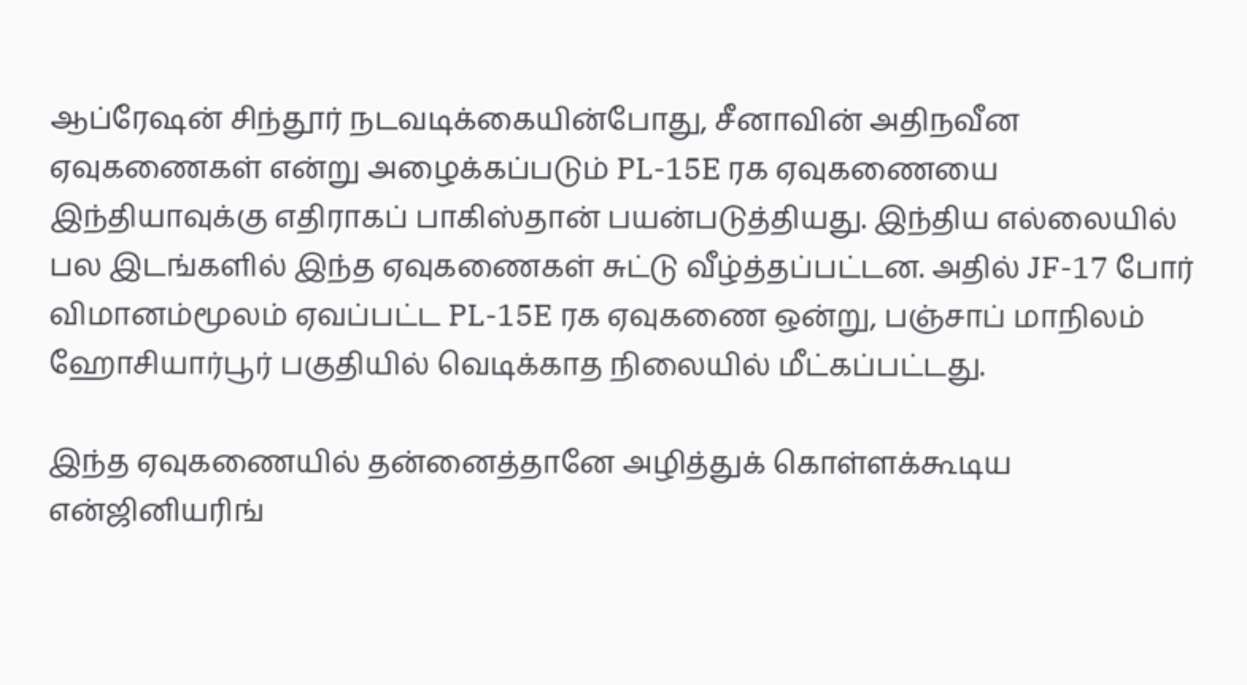ஆப்ரேஷன் சிந்தூர் நடவடிக்கையின்போது, சீனாவின் அதிநவீன ஏவுகணைகள் என்று அழைக்கப்படும் PL-15E ரக ஏவுகணையை இந்தியாவுக்கு எதிராகப் பாகிஸ்தான் பயன்படுத்தியது. இந்திய எல்லையில் பல இடங்களில் இந்த ஏவுகணைகள் சுட்டு வீழ்த்தப்பட்டன. அதில் JF-17 போர் விமானம்மூலம் ஏவப்பட்ட PL-15E ரக ஏவுகணை ஒன்று, பஞ்சாப் மாநிலம் ஹோசியார்பூர் பகுதியில் வெடிக்காத நிலையில் மீட்கப்பட்டது.

இந்த ஏவுகணையில் தன்னைத்தானே அழித்துக் கொள்ளக்கூடிய என்ஜினியரிங்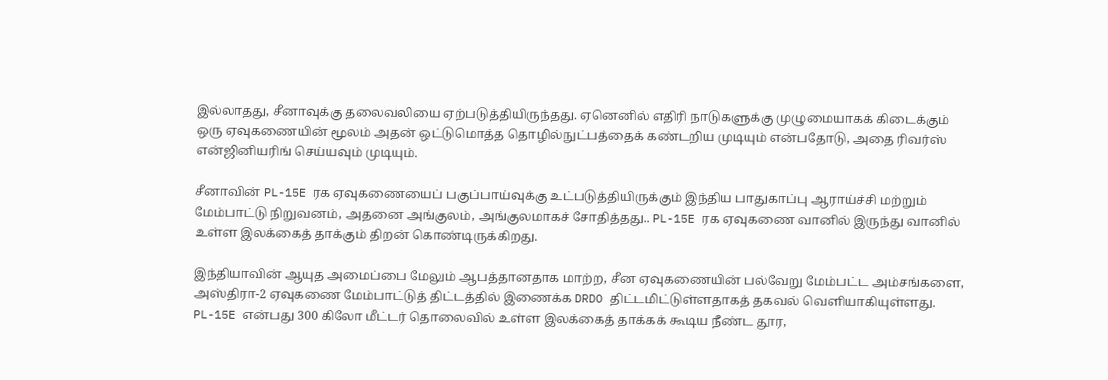இல்லாதது, சீனாவுக்கு தலைவலியை ஏற்படுத்தியிருந்தது. ஏனெனில் எதிரி நாடுகளுக்கு முழுமையாகக் கிடைக்கும் ஒரு ஏவுகணையின் மூலம் அதன் ஒட்டுமொத்த தொழில்நுட்பத்தைக் கண்டறிய முடியும் என்பதோடு, அதை ரிவர்ஸ் என்ஜினியரிங் செய்யவும் முடியும்.

சீனாவின் PL-15E ரக ஏவுகணையைப் பகுப்பாய்வுக்கு உட்படுத்தியிருக்கும் இந்திய பாதுகாப்பு ஆராய்ச்சி மற்றும் மேம்பாட்டு நிறுவனம், அதனை அங்குலம், அங்குலமாகச் சோதித்தது.. PL-15E ரக ஏவுகணை வானில் இருந்து வானில் உள்ள இலக்கைத் தாக்கும் திறன் கொண்டிருக்கிறது.

இந்தியாவின் ஆயுத அமைப்பை மேலும் ஆபத்தானதாக மாற்ற, சீன ஏவுகணையின் பல்வேறு மேம்பட்ட அம்சங்களை, அஸ்திரா-2 ஏவுகணை மேம்பாட்டுத் திட்டத்தில் இணைக்க DRDO திட்டமிட்டுள்ளதாகத் தகவல் வெளியாகியுள்ளது. PL-15E என்பது 300 கிலோ மீட்டர் தொலைவில் உள்ள இலக்கைத் தாக்கக் கூடிய நீண்ட தூர,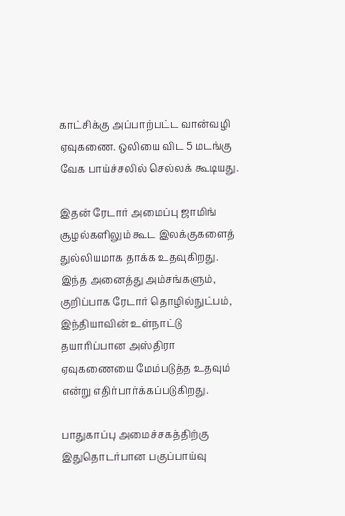காட்சிக்கு அப்பாற்பட்ட வான்வழி ஏவுகணை. ஒலியை விட 5 மடங்கு வேக பாய்ச்சலில் செல்லக் கூடியது.

இதன் ரேடார் அமைப்பு ஜாமிங் சூழல்களிலும் கூட இலக்குகளைத் துல்லியமாக தாக்க உதவுகிறது. இந்த அனைத்து அம்சங்களும், குறிப்பாக ரேடார் தொழில்நுட்பம், இந்தியாவின் உள்நாட்டு தயாரிப்பான அஸ்திரா ஏவுகணையை மேம்படுத்த உதவும் என்று எதிர்பார்க்கப்படுகிறது.

பாதுகாப்பு அமைச்சகத்திற்கு இதுதொடர்பான பகுப்பாய்வு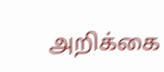அறிக்கை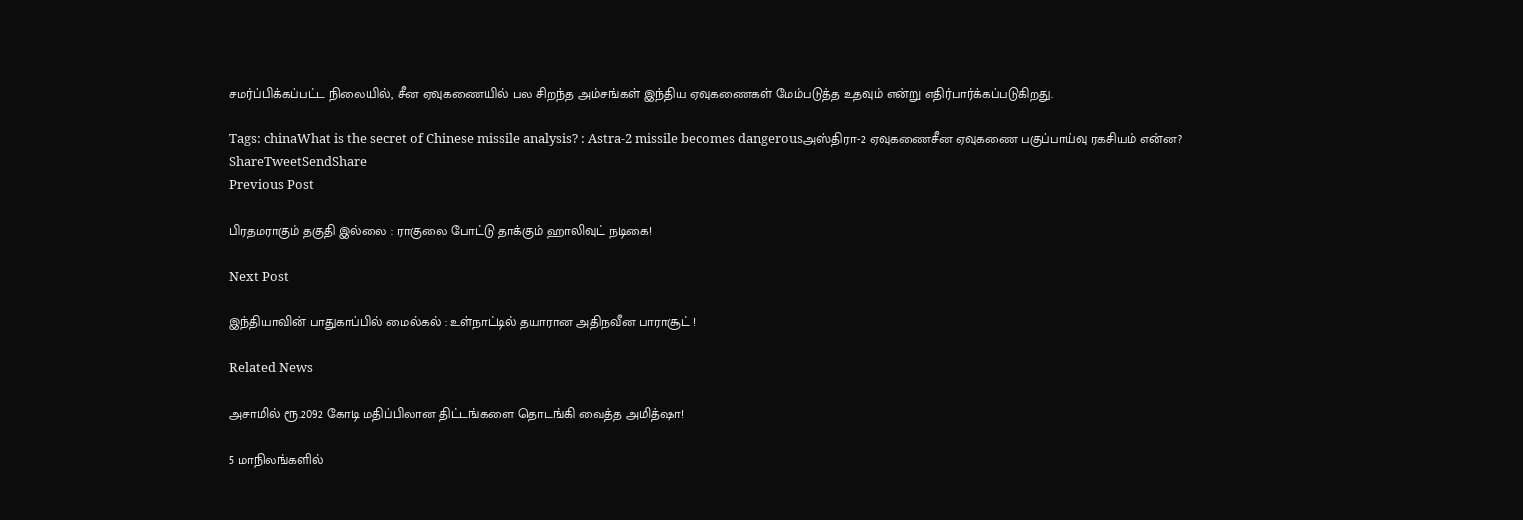சமர்ப்பிக்கப்பட்ட நிலையில், சீன ஏவுகணையில் பல சிறந்த அம்சங்கள் இந்திய ஏவுகணைகள் மேம்படுத்த உதவும் என்று எதிர்பார்க்கப்படுகிறது.

Tags: chinaWhat is the secret of Chinese missile analysis? : Astra-2 missile becomes dangerousஅஸ்திரா-2 ஏவுகணைசீன ஏவுகணை பகுப்பாய்வு ரகசியம் என்ன?
ShareTweetSendShare
Previous Post

பிரதமராகும் தகுதி இல்லை : ராகுலை போட்டு தாக்கும் ஹாலிவுட் நடிகை!

Next Post

இந்தியாவின் பாதுகாப்பில் மைல்கல் : உள்நாட்டில் தயாரான அதிநவீன பாராசூட் !

Related News

அசாமில் ரூ.2092 கோடி மதிப்பிலான திட்டங்களை தொடங்கி வைத்த அமித்ஷா!

5 மாநிலங்களில்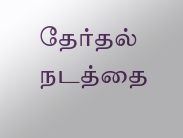தேர்தல் நடத்தை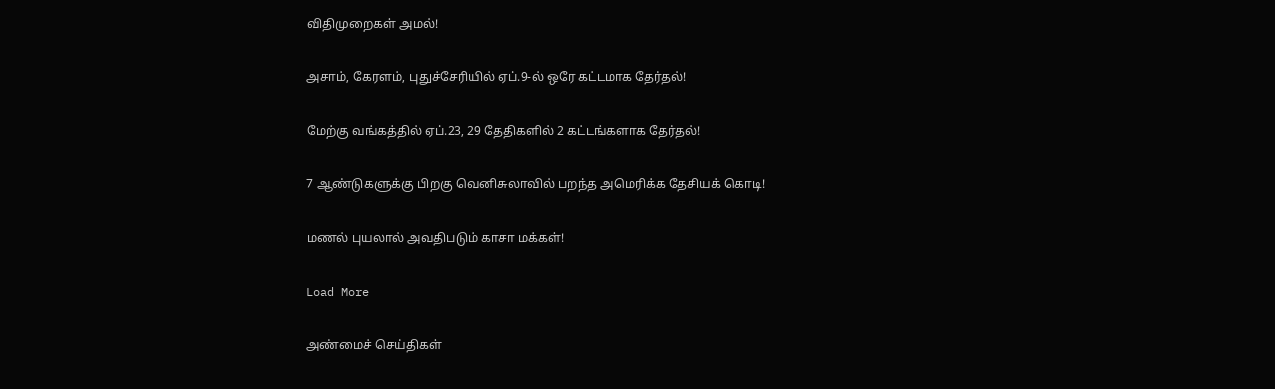விதிமுறைகள் அமல்!

அசாம், கேரளம், புதுச்சேரியில் ஏப்.9-ல் ஒரே கட்டமாக தேர்தல்!

மேற்கு வங்கத்தில் ஏப்.23, 29 தேதிகளில் 2 கட்டங்களாக தேர்தல்!

7 ஆண்டுகளுக்கு பிறகு வெனிசுலாவில் பறந்த அமெரிக்க தேசியக் கொடி!

மணல் புயலால் அவதிபடும் காசா மக்கள்!

Load More

அண்மைச் செய்திகள்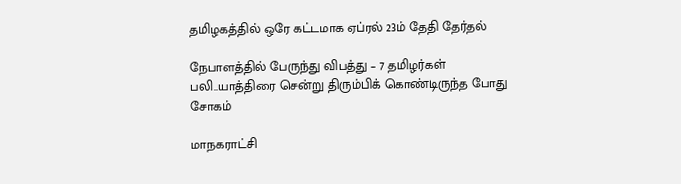தமிழகத்தில் ஒரே கட்டமாக ஏப்ரல் 23ம் தேதி தேர்தல்

நேபாளத்தில் பேருந்து விபத்து – 7 தமிழர்கள் பலி..யாத்திரை சென்று திரும்பிக் கொண்டிருந்த போது சோகம்

மாநகராட்சி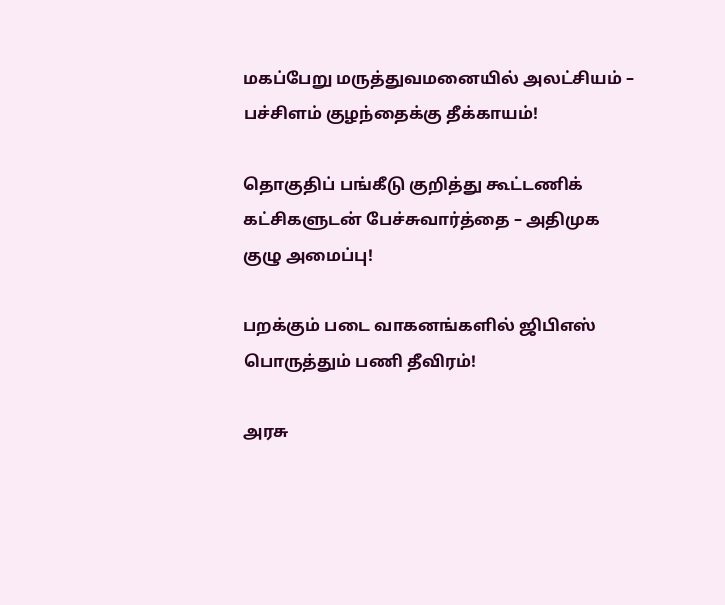மகப்பேறு மருத்துவமனையில் அலட்சியம் – பச்சிளம் குழந்தைக்கு தீக்காயம்!

தொகுதிப் பங்கீடு குறித்து கூட்டணிக் கட்சிகளுடன் பேச்சுவார்த்தை – அதிமுக குழு அமைப்பு!

பறக்கும் படை வாகனங்களில் ஜிபிஎஸ் பொருத்தும் பணி தீவிரம்!

அரசு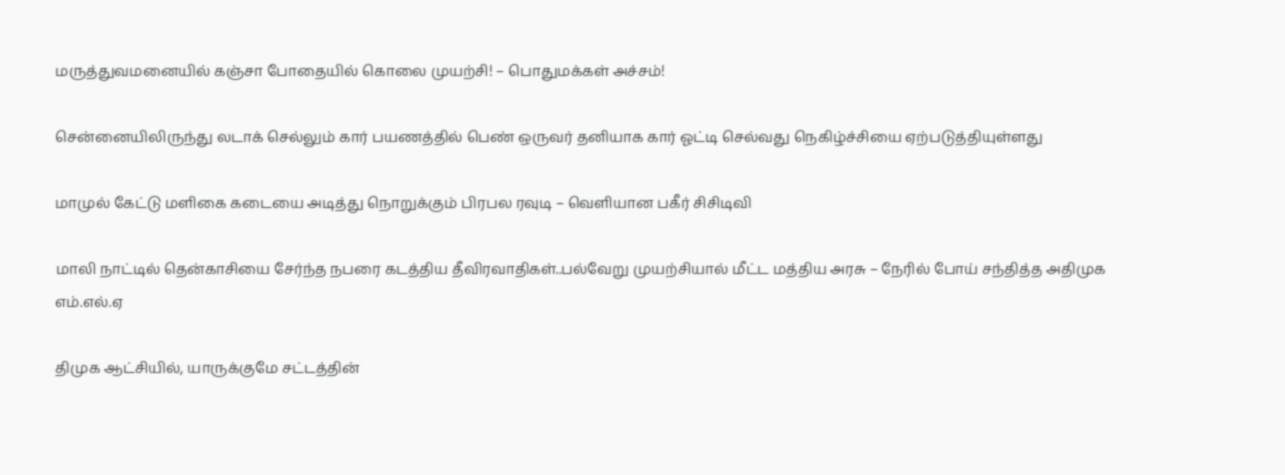மருத்துவமனையில் கஞ்சா போதையில் கொலை முயற்சி! – பொதுமக்கள் அச்சம்!

சென்னையிலிருந்து லடாக் செல்லும் கார் பயணத்தில் பெண் ஒருவர் தனியாக கார் ஓட்டி செல்வது நெகிழ்ச்சியை ஏற்படுத்தியுள்ளது

மாமுல் கேட்டு மளிகை கடையை அடித்து நொறுக்கும் பிரபல ரவுடி – வெளியான பகீர் சிசிடிவி

மாலி நாட்டில் தென்காசியை சேர்ந்த நபரை கடத்திய தீவிரவாதிகள்..பல்வேறு முயற்சியால் மீட்ட மத்திய அரசு – நேரில் போய் சந்தித்த அதிமுக எம்.எல்.ஏ

திமுக ஆட்சியில், யாருக்குமே சட்டத்தின்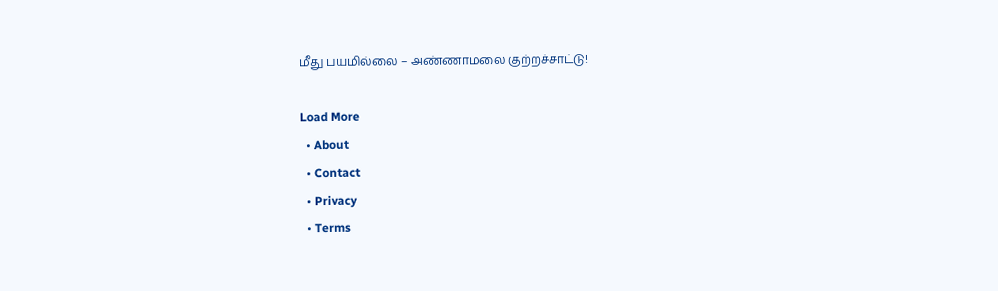மீது பயமில்லை – அண்ணாமலை குற்றச்சாட்டு!

Load More
  • About
  • Contact
  • Privacy
  • Terms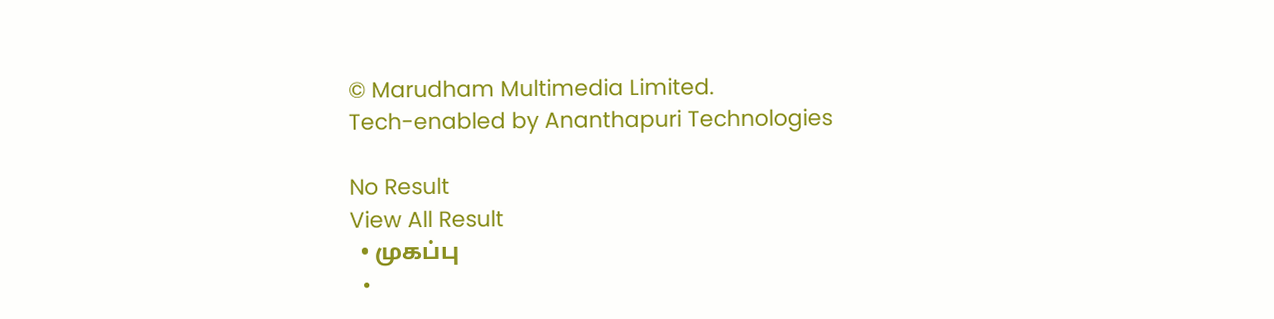© Marudham Multimedia Limited.
Tech-enabled by Ananthapuri Technologies

No Result
View All Result
  • முகப்பு
  •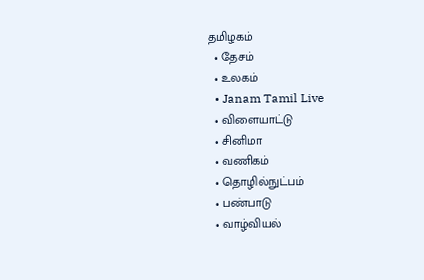தமிழகம்
  • தேசம்
  • உலகம்
  • Janam Tamil Live
  • விளையாட்டு
  • சினிமா
  • வணிகம்
  • தொழில்நுட்பம்
  • பண்பாடு
  • வாழ்வியல்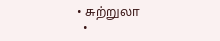• சுற்றுலா
  •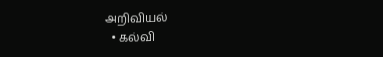அறிவியல்
  • கல்வி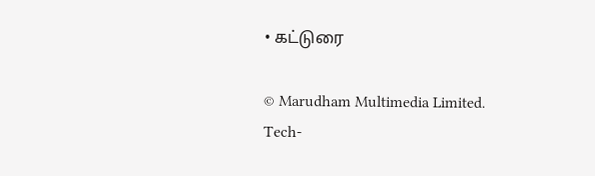• கட்டுரை

© Marudham Multimedia Limited.
Tech-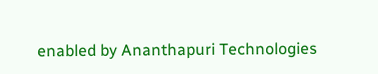enabled by Ananthapuri Technologies